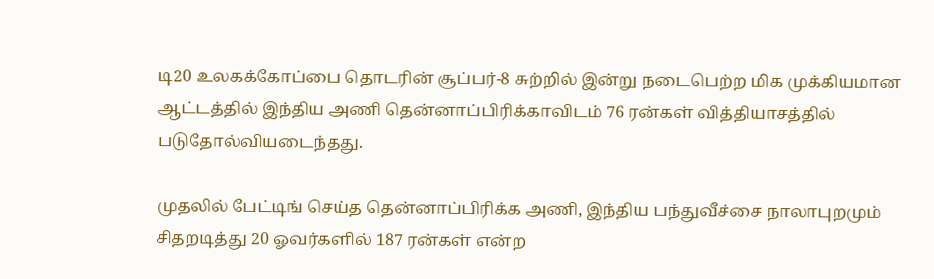டி20 உலகக்கோப்பை தொடரின் சூப்பர்-8 சுற்றில் இன்று நடைபெற்ற மிக முக்கியமான ஆட்டத்தில் இந்திய அணி தென்னாப்பிரிக்காவிடம் 76 ரன்கள் வித்தியாசத்தில் படுதோல்வியடைந்தது.

முதலில் பேட்டிங் செய்த தென்னாப்பிரிக்க அணி, இந்திய பந்துவீச்சை நாலாபுறமும் சிதறடித்து 20 ஓவர்களில் 187 ரன்கள் என்ற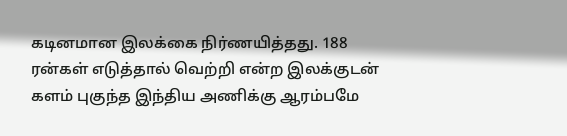கடினமான இலக்கை நிர்ணயித்தது. 188 ரன்கள் எடுத்தால் வெற்றி என்ற இலக்குடன் களம் புகுந்த இந்திய அணிக்கு ஆரம்பமே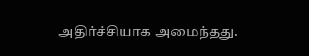அதிர்ச்சியாக அமைந்தது.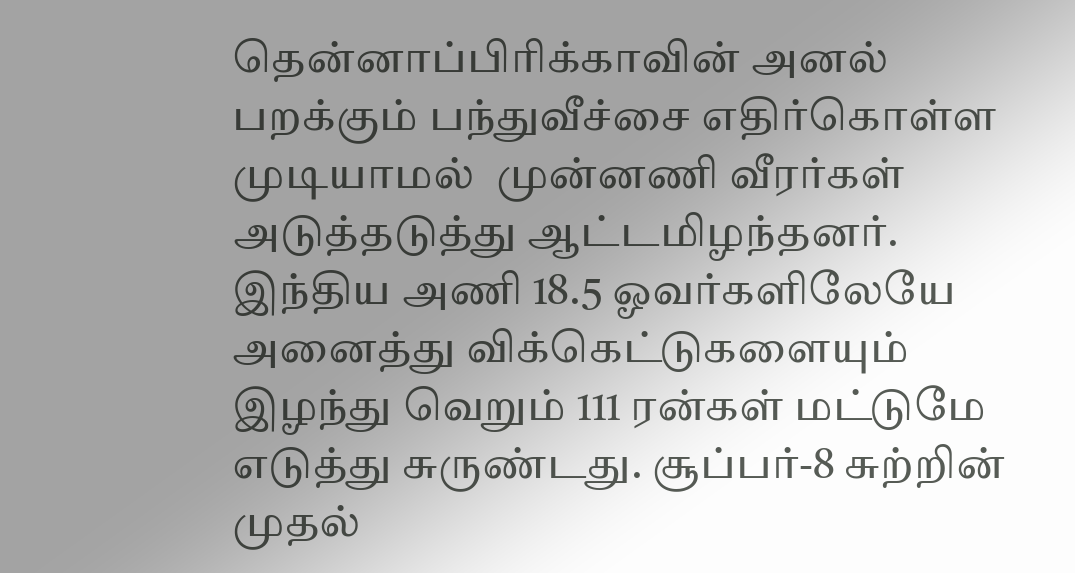தென்னாப்பிரிக்காவின் அனல் பறக்கும் பந்துவீச்சை எதிர்கொள்ள முடியாமல்  முன்னணி வீரர்கள் அடுத்தடுத்து ஆட்டமிழந்தனர். இந்திய அணி 18.5 ஓவர்களிலேயே அனைத்து விக்கெட்டுகளையும் இழந்து வெறும் 111 ரன்கள் மட்டுமே எடுத்து சுருண்டது. சூப்பர்-8 சுற்றின் முதல்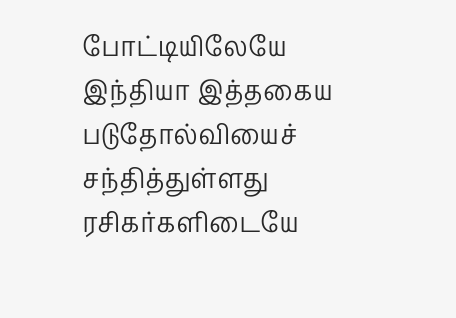போட்டியிலேயே இந்தியா இத்தகைய படுதோல்வியைச் சந்தித்துள்ளது ரசிகர்களிடையே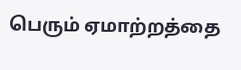பெரும் ஏமாற்றத்தை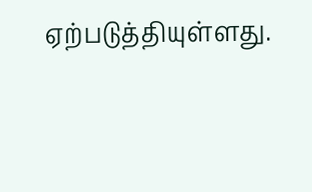ஏற்படுத்தியுள்ளது.